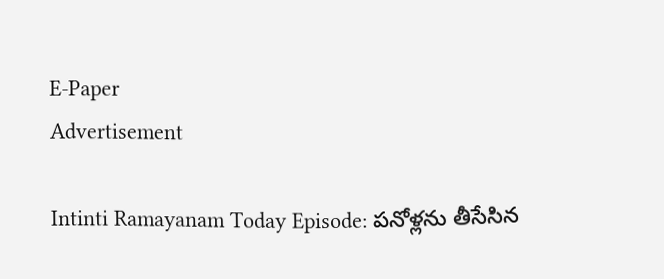E-Paper
Advertisement

Intinti Ramayanam Today Episode: పనోళ్లను తీసేసిన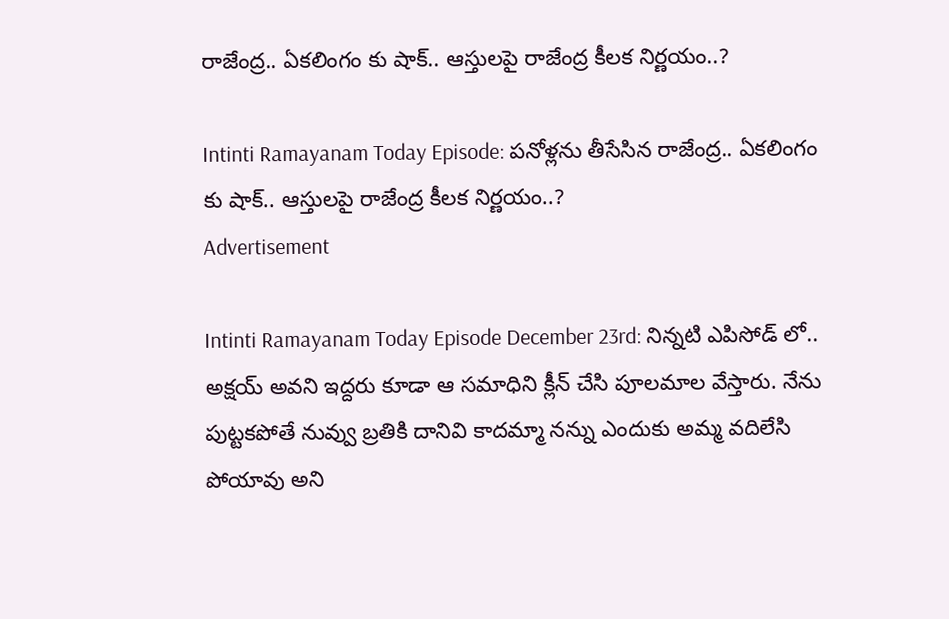రాజేంద్ర.. ఏకలింగం కు షాక్.. ఆస్తులపై రాజేంద్ర కీలక నిర్ణయం..?

Intinti Ramayanam Today Episode: పనోళ్లను తీసేసిన రాజేంద్ర.. ఏకలింగం కు షాక్.. ఆస్తులపై రాజేంద్ర కీలక నిర్ణయం..?
Advertisement

Intinti Ramayanam Today Episode December 23rd: నిన్నటి ఎపిసోడ్ లో.. అక్షయ్ అవని ఇద్దరు కూడా ఆ సమాధిని క్లీన్ చేసి పూలమాల వేస్తారు. నేను పుట్టకపోతే నువ్వు బ్రతికి దానివి కాదమ్మా నన్ను ఎందుకు అమ్మ వదిలేసి పోయావు అని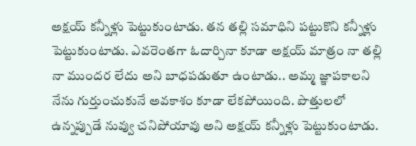అక్షయ్ కన్నీళ్లు పెట్టుకుంటాడు. తన తల్లి సమాధిని పట్టుకొని కన్నీళ్లు పెట్టుకుంటాడు. ఎవరెంతగా ఓదార్చినా కూడా అక్షయ్ మాత్రం నా తల్లి నా ముందర లేదు అని బాధపడుతూ ఉంటాడు.. అమ్మ జ్ఞాపకాలని నేను గుర్తుంచుకునే అవకాశం కూడా లేకపోయింది. పొత్తులలో ఉన్నప్పుడే నువ్వు చనిపోయావు అని అక్షయ్ కన్నీళ్లు పెట్టుకుంటాడు.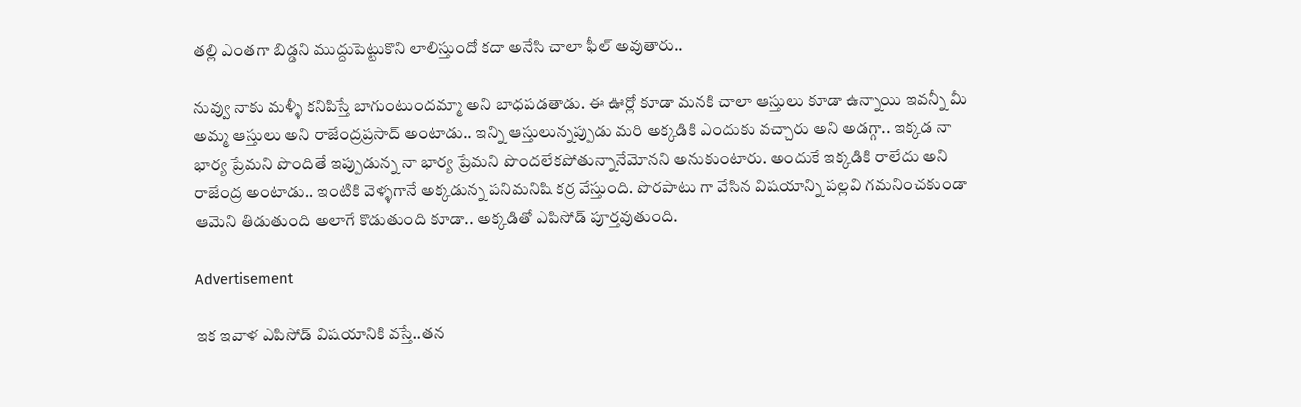తల్లి ఎంతగా బిడ్డని ముద్దుపెట్టుకొని లాలిస్తుందో కదా అనేసి చాలా ఫీల్ అవుతారు..

నువ్వు నాకు మళ్ళీ కనిపిస్తే బాగుంటుందమ్మా అని బాధపడతాడు. ఈ ఊర్లో కూడా మనకి చాలా ఆస్తులు కూడా ఉన్నాయి ఇవన్నీ మీ అమ్మ ఆస్తులు అని రాజేంద్రప్రసాద్ అంటాడు.. ఇన్ని ఆస్తులున్నప్పుడు మరి అక్కడికి ఎందుకు వచ్చారు అని అడగ్గా.. ఇక్కడ నా భార్య ప్రేమని పొందితే ఇప్పుడున్న నా భార్య ప్రేమని పొందలేకపోతున్నానేమోనని అనుకుంటారు. అందుకే ఇక్కడికి రాలేదు అని రాజేంద్ర అంటాడు.. ఇంటికి వెళ్ళగానే అక్కడున్న పనిమనిషి కర్ర వేస్తుంది. పొరపాటు గా వేసిన విషయాన్ని పల్లవి గమనించకుండా ఆమెని తిడుతుంది అలాగే కొడుతుంది కూడా.. అక్కడితో ఎపిసోడ్ పూర్తవుతుంది.

Advertisement

ఇక ఇవాళ ఎపిసోడ్ విషయానికి వస్తే..తన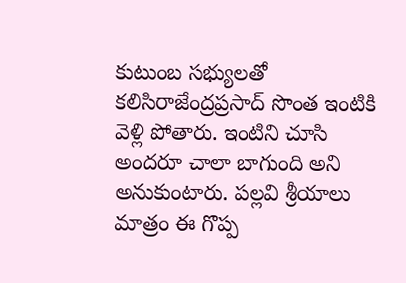కుటుంబ సభ్యులతో కలిసిరాజేంద్రప్రసాద్ సొంత ఇంటికి వెళ్లి పోతారు. ఇంటిని చూసి అందరూ చాలా బాగుంది అని అనుకుంటారు. పల్లవి శ్రీయాలు మాత్రం ఈ గొప్ప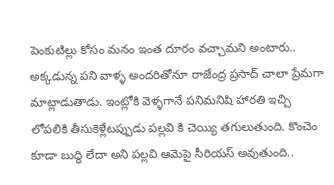పెంకుటిల్లు కోసం మనం ఇంత దూరం వచ్చామని అంటారు.. అక్కడున్న పని వాళ్ళ అందరితోనూ రాజేంద్ర ప్రసాద్ చాలా ప్రేమగా మాట్లాడుతాడు. ఇంట్లోకి వెళ్ళగానే పనిమనిషి హారతి ఇచ్చి లోపలికి తీసుకెళ్లేటప్పుడు పల్లవి కి చెయ్యి తగులుతుంది. కొంచెం కూడా బుద్ధి లేదా అని పల్లవి ఆమెపై సీరియస్ అవుతుంది..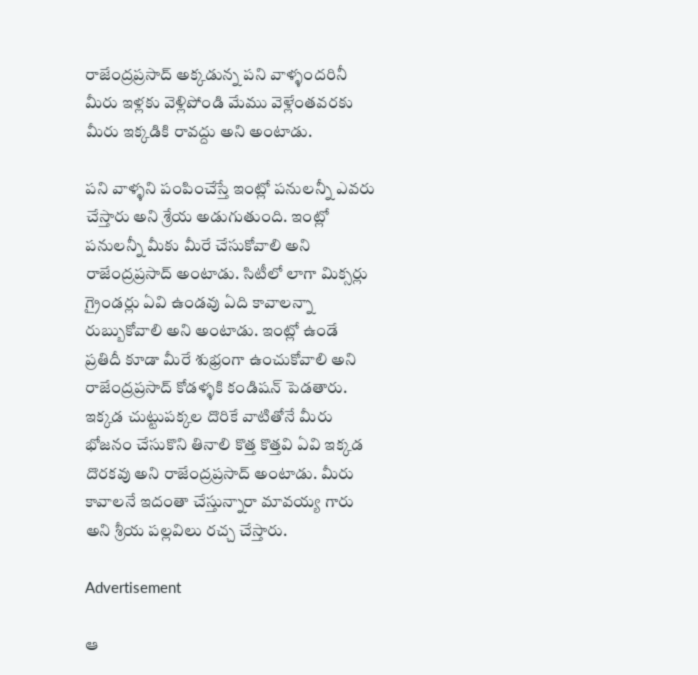రాజేంద్రప్రసాద్ అక్కడున్న పని వాళ్ళందరినీ మీరు ఇళ్లకు వెళ్లిపోండి మేము వెళ్లేంతవరకు మీరు ఇక్కడికి రావద్దు అని అంటాడు.

పని వాళ్ళని పంపించేస్తే ఇంట్లో పనులన్నీ ఎవరు చేస్తారు అని శ్రేయ అడుగుతుంది. ఇంట్లో పనులన్నీ మీకు మీరే చేసుకోవాలి అని రాజేంద్రప్రసాద్ అంటాడు. సిటీలో లాగా మిక్సర్లు గ్రైండర్లు ఏవి ఉండవు ఏది కావాలన్నా రుబ్బుకోవాలి అని అంటాడు. ఇంట్లో ఉండే ప్రతిదీ కూడా మీరే శుభ్రంగా ఉంచుకోవాలి అని రాజేంద్రప్రసాద్ కోడళ్ళకి కండిషన్ పెడతారు. ఇక్కడ చుట్టుపక్కల దొరికే వాటితోనే మీరు భోజనం చేసుకొని తినాలి కొత్త కొత్తవి ఏవి ఇక్కడ దొరకవు అని రాజేంద్రప్రసాద్ అంటాడు. మీరు కావాలనే ఇదంతా చేస్తున్నారా మావయ్య గారు అని శ్రీయ పల్లవిలు రచ్చ చేస్తారు.

Advertisement

ఆ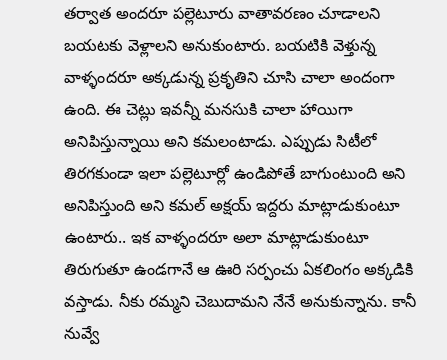తర్వాత అందరూ పల్లెటూరు వాతావరణం చూడాలని బయటకు వెళ్లాలని అనుకుంటారు. బయటికి వెళ్తున్న వాళ్ళందరూ అక్కడున్న ప్రకృతిని చూసి చాలా అందంగా ఉంది. ఈ చెట్లు ఇవన్నీ మనసుకి చాలా హాయిగా అనిపిస్తున్నాయి అని కమలంటాడు. ఎప్పుడు సిటీలో తిరగకుండా ఇలా పల్లెటూర్లో ఉండిపోతే బాగుంటుంది అని అనిపిస్తుంది అని కమల్ అక్షయ్ ఇద్దరు మాట్లాడుకుంటూ ఉంటారు.. ఇక వాళ్ళందరూ అలా మాట్లాడుకుంటూ తిరుగుతూ ఉండగానే ఆ ఊరి సర్పంచు ఏకలింగం అక్కడికి వస్తాడు. నీకు రమ్మని చెబుదామని నేనే అనుకున్నాను. కానీ నువ్వే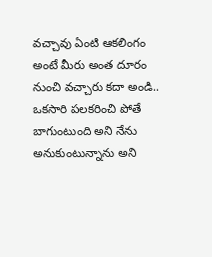వచ్చావు ఏంటి ఆకలింగం అంటే మీరు అంత దూరం నుంచి వచ్చారు కదా అండి.. ఒకసారి పలకరించి పోతే బాగుంటుంది అని నేను అనుకుంటున్నాను అని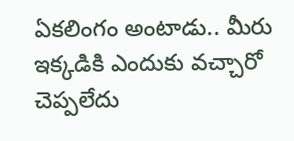ఏకలింగం అంటాడు.. మీరు ఇక్కడికి ఎందుకు వచ్చారో చెప్పలేదు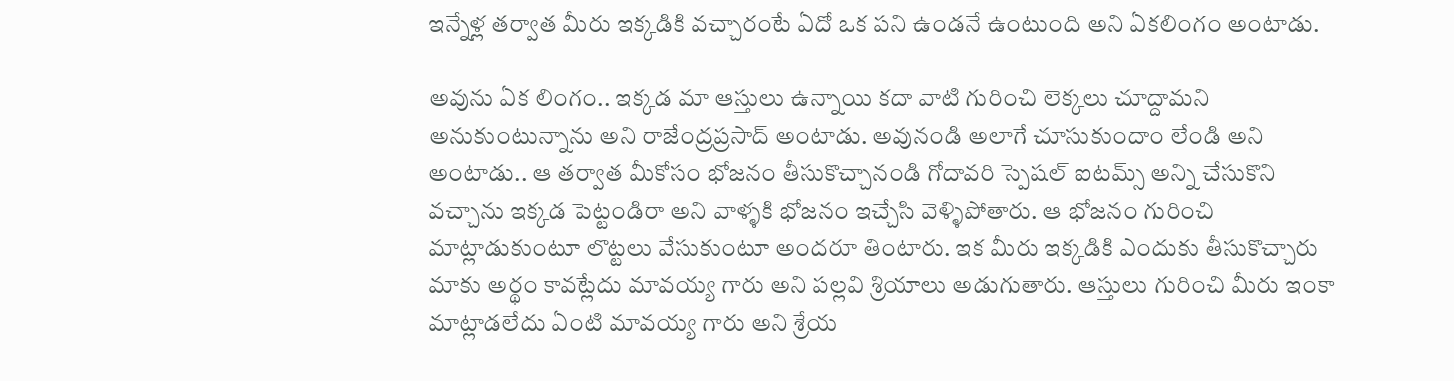ఇన్నేళ్ల తర్వాత మీరు ఇక్కడికి వచ్చారంటే ఏదో ఒక పని ఉండనే ఉంటుంది అని ఏకలింగం అంటాడు.

అవును ఏక లింగం.. ఇక్కడ మా ఆస్తులు ఉన్నాయి కదా వాటి గురించి లెక్కలు చూద్దామని అనుకుంటున్నాను అని రాజేంద్రప్రసాద్ అంటాడు. అవునండి అలాగే చూసుకుందాం లేండి అని అంటాడు.. ఆ తర్వాత మీకోసం భోజనం తీసుకొచ్చానండి గోదావరి స్పెషల్ ఐటమ్స్ అన్ని చేసుకొని వచ్చాను ఇక్కడ పెట్టండిరా అని వాళ్ళకి భోజనం ఇచ్చేసి వెళ్ళిపోతారు. ఆ భోజనం గురించి మాట్లాడుకుంటూ లొట్టలు వేసుకుంటూ అందరూ తింటారు. ఇక మీరు ఇక్కడికి ఎందుకు తీసుకొచ్చారు మాకు అర్థం కావట్లేదు మావయ్య గారు అని పల్లవి శ్రియాలు అడుగుతారు. ఆస్తులు గురించి మీరు ఇంకా మాట్లాడలేదు ఏంటి మావయ్య గారు అని శ్రేయ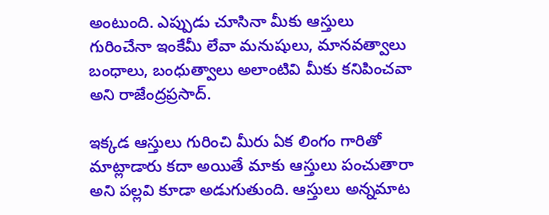అంటుంది. ఎప్పుడు చూసినా మీకు ఆస్తులు గురించేనా ఇంకేమీ లేవా మనుషులు, మానవత్వాలు బంధాలు, బంధుత్వాలు అలాంటివి మీకు కనిపించవా అని రాజేంద్రప్రసాద్.

ఇక్కడ ఆస్తులు గురించి మీరు ఏక లింగం గారితో మాట్లాడారు కదా అయితే మాకు ఆస్తులు పంచుతారా అని పల్లవి కూడా అడుగుతుంది. ఆస్తులు అన్నమాట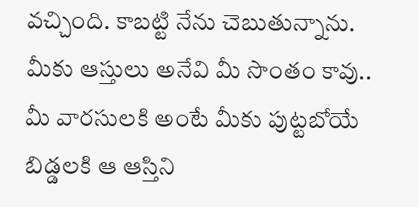వచ్చింది. కాబట్టి నేను చెబుతున్నాను. మీకు ఆస్తులు అనేవి మీ సొంతం కావు.. మీ వారసులకి అంటే మీకు పుట్టబోయే బిడ్డలకి ఆ ఆస్తిని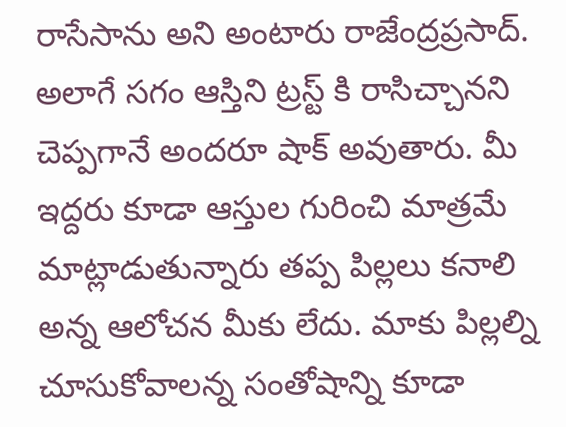రాసేసాను అని అంటారు రాజేంద్రప్రసాద్. అలాగే సగం ఆస్తిని ట్రస్ట్ కి రాసిచ్చానని చెప్పగానే అందరూ షాక్ అవుతారు. మీ ఇద్దరు కూడా ఆస్తుల గురించి మాత్రమే మాట్లాడుతున్నారు తప్ప పిల్లలు కనాలి అన్న ఆలోచన మీకు లేదు. మాకు పిల్లల్ని చూసుకోవాలన్న సంతోషాన్ని కూడా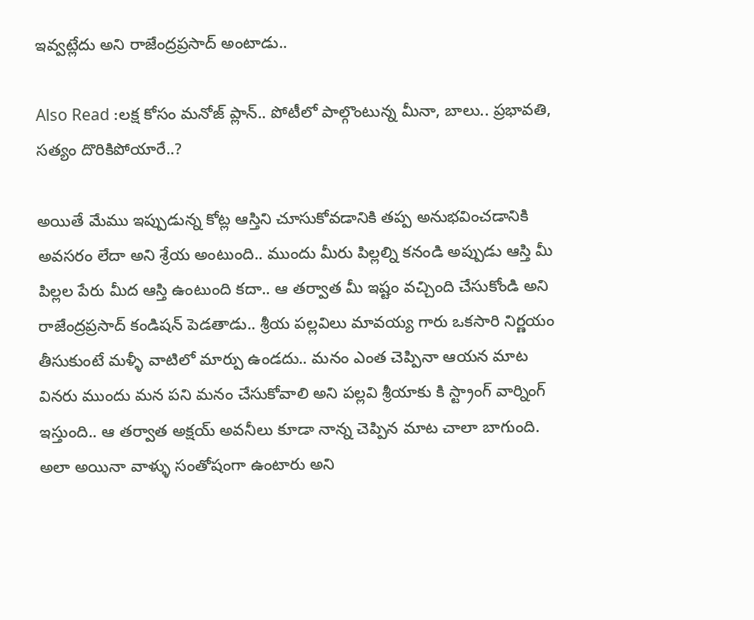ఇవ్వట్లేదు అని రాజేంద్రప్రసాద్ అంటాడు..

Also Read :లక్ష కోసం మనోజ్ ప్లాన్.. పోటీలో పాల్గొంటున్న మీనా, బాలు.. ప్రభావతి, సత్యం దొరికిపోయారే..?

అయితే మేము ఇప్పుడున్న కోట్ల ఆస్తిని చూసుకోవడానికి తప్ప అనుభవించడానికి అవసరం లేదా అని శ్రేయ అంటుంది.. ముందు మీరు పిల్లల్ని కనండి అప్పుడు ఆస్తి మీ పిల్లల పేరు మీద ఆస్తి ఉంటుంది కదా.. ఆ తర్వాత మీ ఇష్టం వచ్చింది చేసుకోండి అని రాజేంద్రప్రసాద్ కండిషన్ పెడతాడు.. శ్రీయ పల్లవిలు మావయ్య గారు ఒకసారి నిర్ణయం తీసుకుంటే మళ్ళీ వాటిలో మార్పు ఉండదు.. మనం ఎంత చెప్పినా ఆయన మాట వినరు ముందు మన పని మనం చేసుకోవాలి అని పల్లవి శ్రీయాకు కి స్ట్రాంగ్ వార్నింగ్ ఇస్తుంది.. ఆ తర్వాత అక్షయ్ అవనీలు కూడా నాన్న చెప్పిన మాట చాలా బాగుంది. అలా అయినా వాళ్ళు సంతోషంగా ఉంటారు అని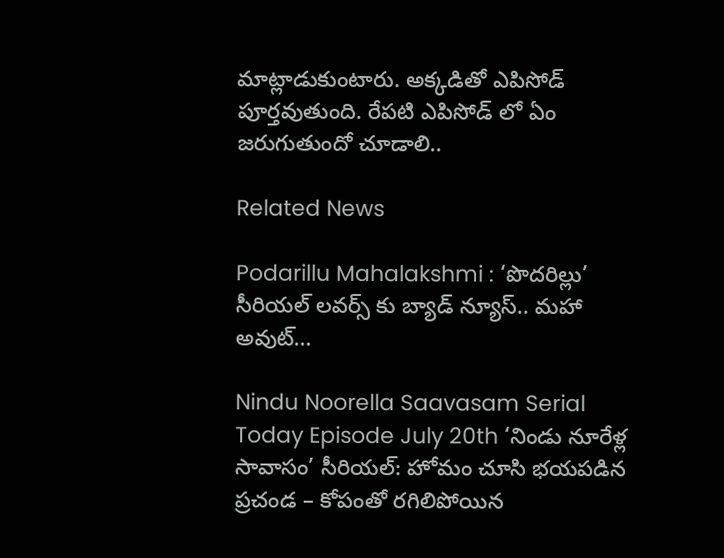మాట్లాడుకుంటారు. అక్కడితో ఎపిసోడ్ పూర్తవుతుంది. రేపటి ఎపిసోడ్ లో ఏం జరుగుతుందో చూడాలి..

Related News

Podarillu Mahalakshmi : ‘పొదరిల్లు’ సీరియల్ లవర్స్ కు బ్యాడ్ న్యూస్.. మహా అవుట్…

Nindu Noorella Saavasam Serial Today Episode July 20th ‘నిండు నూరేళ్ల సావాసం’ సీరియల్‌: హోమం చూసి భయపడిన ప్రచండ – కోపంతో రగిలిపోయిన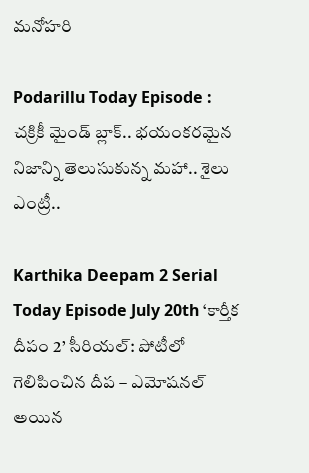మనోహరి

Podarillu Today Episode : చక్రికీ మైండ్ బ్లాక్.. భయంకరమైన నిజాన్ని తెలుసుకున్న మహా.. శైలు ఎంట్రీ..

Karthika Deepam 2 Serial Today Episode July 20th ‘కార్తీక దీపం 2’ సీరియల్‌: పోటీలో గెలిపించిన దీప – ఎమోషనల్ అయిన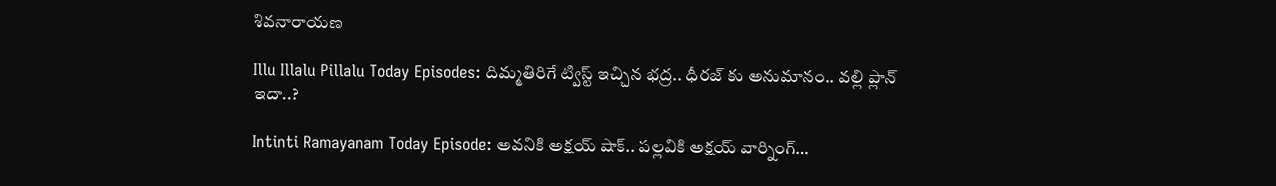శివనారాయణ

Illu Illalu Pillalu Today Episodes: దిమ్మతిరిగే ట్విస్ట్ ఇచ్చిన భద్ర.. ధీరజ్ కు అనుమానం.. వల్లి ప్లాన్ ఇదా..?

Intinti Ramayanam Today Episode: అవనికి అక్షయ్ షాక్.. పల్లవికి అక్షయ్ వార్నింగ్…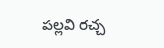పల్లవి రచ్చ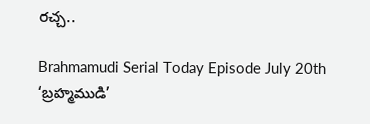రచ్చ..

Brahmamudi Serial Today Episode July 20th ‘బ్రహ్మముడి’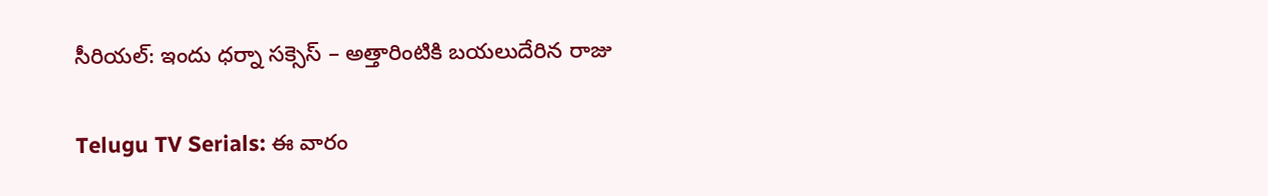సీరియల్‌: ఇందు ధర్నా సక్సెస్‌ – అత్తారింటికి బయలుదేరిన రాజు

Telugu TV Serials: ఈ వారం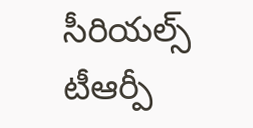సీరియల్స్ టీఆర్పీ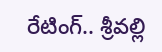రేటింగ్.. శ్రీవల్లి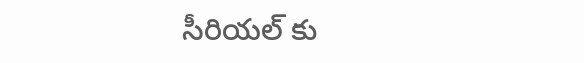సీరియల్ కు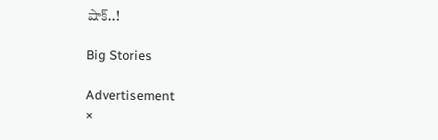షాక్..!

Big Stories

Advertisement
×